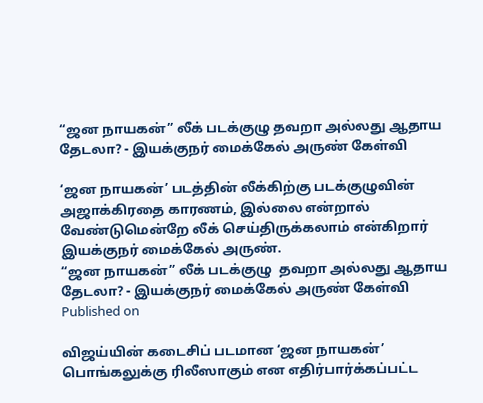“ஜன நாயகன்” லீக் படக்குழு தவறா அல்லது ஆதாய தேடலா? - இயக்குநர் மைக்கேல் அருண் கேள்வி

‘ஜன நாயகன்’ படத்தின் லீக்கிற்கு படக்குழுவின் அஜாக்கிரதை காரணம், இல்லை என்றால் வேண்டுமென்றே லீக் செய்திருக்கலாம் என்கிறார் இயக்குநர் மைக்கேல் அருண்.
“ஜன நாயகன்” லீக் படக்குழு  தவறா அல்லது ஆதாய தேடலா? - இயக்குநர் மைக்கேல் அருண் கேள்வி
Published on

விஜய்யின் கடைசிப் படமான ‘ஜன நாயகன்’ பொங்கலுக்கு ரிலீஸாகும் என எதிர்பார்க்கப்பட்ட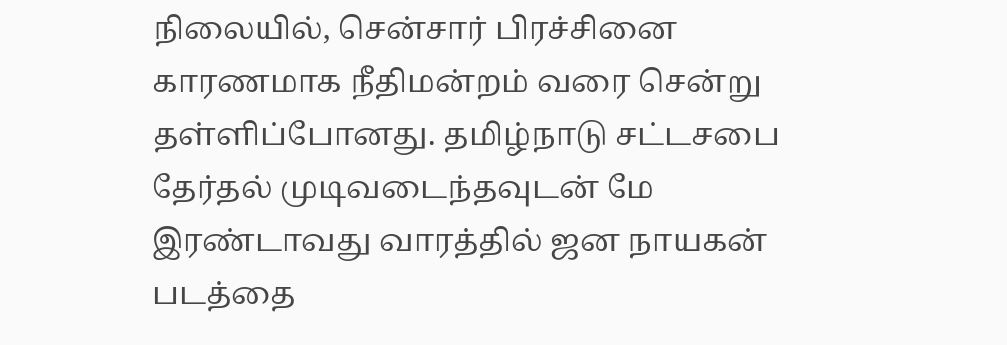நிலையில், சென்சார் பிரச்சினை காரணமாக நீதிமன்றம் வரை சென்று தள்ளிப்போனது. தமிழ்நாடு சட்டசபை தேர்தல் முடிவடைந்தவுடன் மே இரண்டாவது வாரத்தில் ஜன நாயகன் படத்தை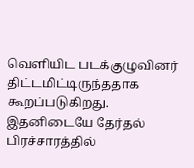வெளியிட படக்குழுவினர் திட்டமிட்டிருந்ததாக கூறப்படுகிறது. இதனிடையே தேர்தல் பிரச்சாரத்தில்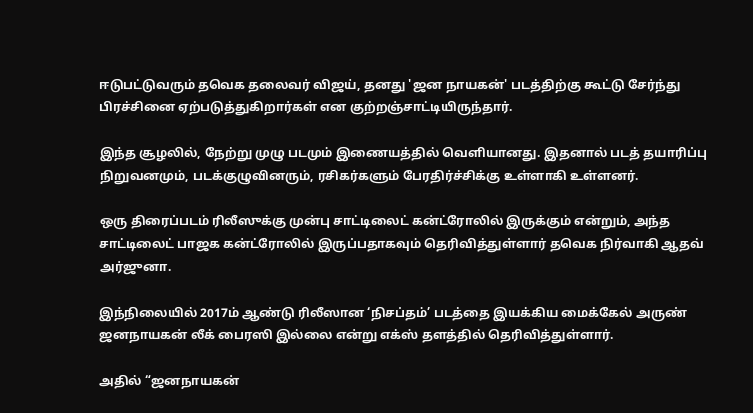ஈடுபட்டுவரும் தவெக தலைவர் விஜய், தனது 'ஜன நாயகன்' படத்திற்கு கூட்டு சேர்ந்து பிரச்சினை ஏற்படுத்துகிறார்கள் என குற்றஞ்சாட்டியிருந்தார்.

இந்த சூழலில், நேற்று முழு படமும் இணையத்தில் வெளியானது. இதனால் படத் தயாரிப்பு நிறுவனமும், படக்குழுவினரும், ரசிகர்களும் பேரதிர்ச்சிக்கு உள்ளாகி உள்ளனர்.

ஒரு திரைப்படம் ரிலீஸுக்கு முன்பு சாட்டிலைட் கன்ட்ரோலில் இருக்கும் என்றும், அந்த சாட்டிலைட் பாஜக கன்ட்ரோலில் இருப்பதாகவும் தெரிவித்துள்ளார் தவெக நிர்வாகி ஆதவ் அர்ஜுனா.

இந்நிலையில் 2017ம் ஆண்டு ரிலீஸான ‘நிசப்தம்’ படத்தை இயக்கிய மைக்கேல் அருண் ஜனநாயகன் லீக் பைரஸி இல்லை என்று எக்ஸ் தளத்தில் தெரிவித்துள்ளார்.

அதில் “ஜனநாயகன்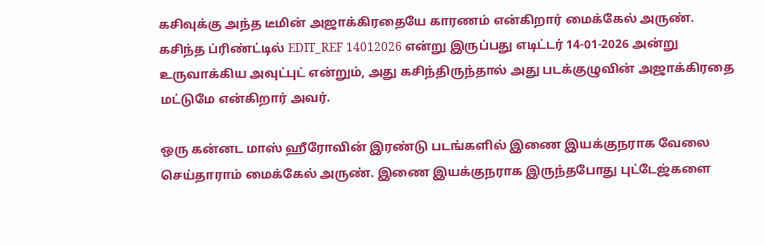கசிவுக்கு அந்த டீமின் அஜாக்கிரதையே காரணம் என்கிறார் மைக்கேல் அருண். கசிந்த ப்ரிண்ட்டில் EDIT_REF 14012026 என்று இருப்பது எடிட்டர் 14-01-2026 அன்று உருவாக்கிய அவுட்புட் என்றும், அது கசிந்திருந்தால் அது படக்குழுவின் அஜாக்கிரதை மட்டுமே என்கிறார் அவர்.

ஒரு கன்னட மாஸ் ஹீரோவின் இரண்டு படங்களில் இணை இயக்குநராக வேலை செய்தாராம் மைக்கேல் அருண். இணை இயக்குநராக இருந்தபோது புட்டேஜ்களை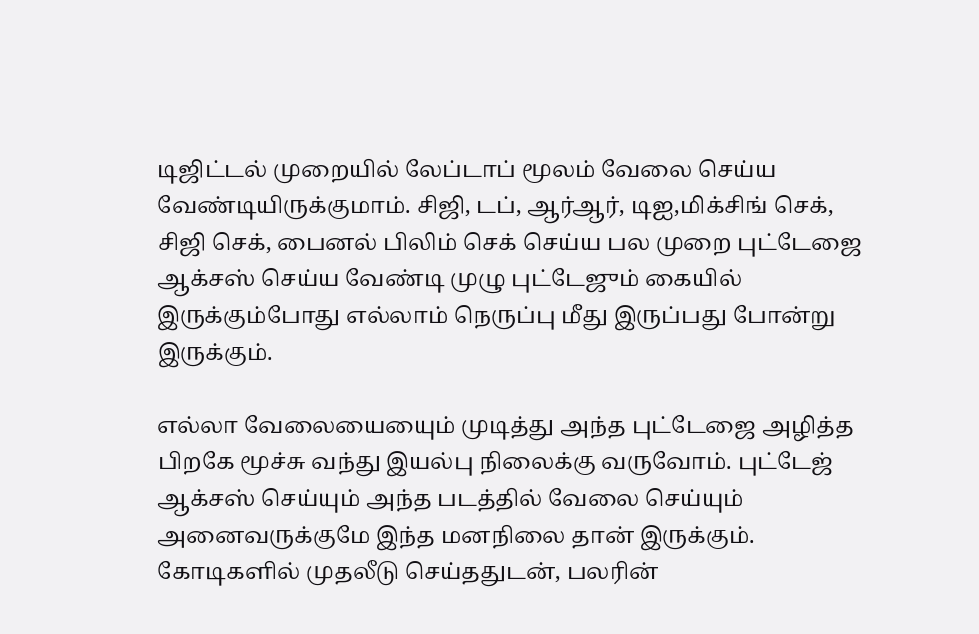டிஜிட்டல் முறையில் லேப்டாப் மூலம் வேலை செய்ய வேண்டியிருக்குமாம். சிஜி, டப், ஆர்ஆர், டிஐ,மிக்சிங் செக், சிஜி செக், பைனல் பிலிம் செக் செய்ய பல முறை புட்டேஜை ஆக்சஸ் செய்ய வேண்டி முழு புட்டேஜும் கையில் இருக்கும்போது எல்லாம் நெருப்பு மீது இருப்பது போன்று இருக்கும்.

எல்லா வேலையையைும் முடித்து அந்த புட்டேஜை அழித்த பிறகே மூச்சு வந்து இயல்பு நிலைக்கு வருவோம். புட்டேஜ் ஆக்சஸ் செய்யும் அந்த படத்தில் வேலை செய்யும் அனைவருக்குமே இந்த மனநிலை தான் இருக்கும். கோடிகளில் முதலீடு செய்ததுடன், பலரின்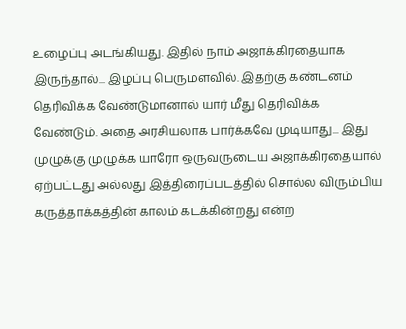உழைப்பு அடங்கியது. இதில் நாம் அஜாக்கிரதையாக இருந்தால்... இழப்பு பெருமளவில். இதற்கு கண்டனம் தெரிவிக்க வேண்டுமானால் யார் மீது தெரிவிக்க வேண்டும். அதை அரசியலாக பார்க்கவே முடியாது... இது முழுக்கு முழுக்க யாரோ ஒருவருடைய அஜாக்கிரதையால் ஏற்பட்டது அல்லது இத்திரைப்படத்தில் சொல்ல விரும்பிய கருத்தாக்கத்தின் காலம் கடக்கின்றது என்ற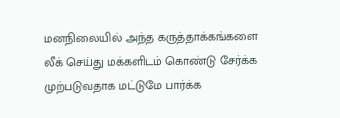மனநிலையில் அந்த கருத்தாக்கங்களை லீக் செய்து மக்களிடம் கொண்டு சேர்க்க முற்படுவதாக மட்டுமே பார்க்க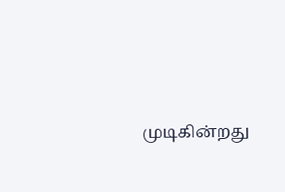முடிகின்றது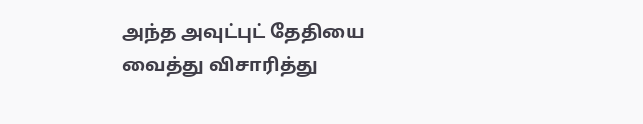அந்த அவுட்புட் தேதியை வைத்து விசாரித்து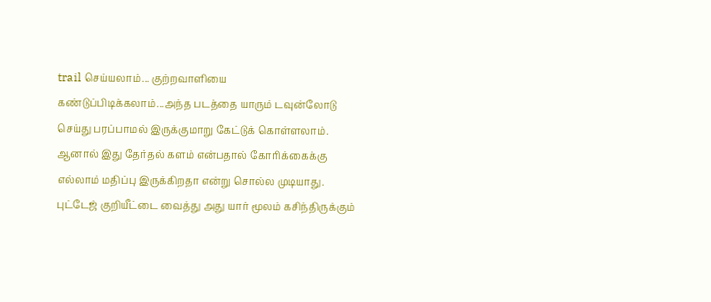trail செய்யலாம்... குற்றவாளியை கண்டுப்பிடிக்கலாம்...அந்த படத்தை யாரும் டவுன்லோடு செய்து பரப்பாமல் இருக்குமாறு கேட்டுக் கொள்ளலாம். ஆனால் இது தேர்தல் களம் என்பதால் கோரிக்கைக்கு எல்லாம் மதிப்பு இருக்கிறதா என்று சொல்ல முடியாது. புட்டேஜ் குறியீட்டை வைத்து அது யார் மூலம் கசிந்திருக்கும்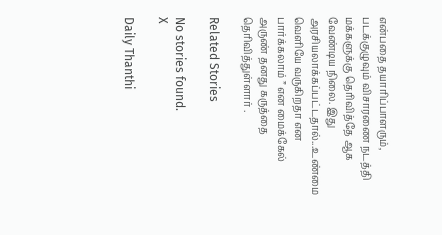என்பதை தயாரிப்பாளரும், படக்குழுவும் விசாரணை நடத்தி மக்களுக்கு தெரிவித்தே ஆக வேண்டிய நிலை. இது அரசியலாக்கப்பட்டதால்...உண்மை வெளியே வருகிறதா என பார்க்கலாம் ” என மைக்கேல் அருண் தனது கருத்தை தெரிவித்துள்ளார் .

Related Stories

No stories found.
X

Daily Thanthi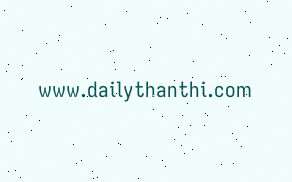www.dailythanthi.com